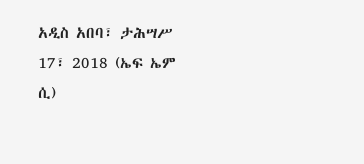አዲስ አበባ፣ ታሕሣሥ 17፣ 2018 (ኤፍ ኤም ሲ)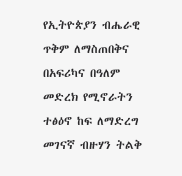የኢትዮጵያን ብሔራዊ ጥቅም ለማስጠበቅና በአፍሪካና በዓለም መድረክ የሚኖራትን ተፅዕኖ ከፍ ለማድረግ መገናኛ ብዙሃን ትልቅ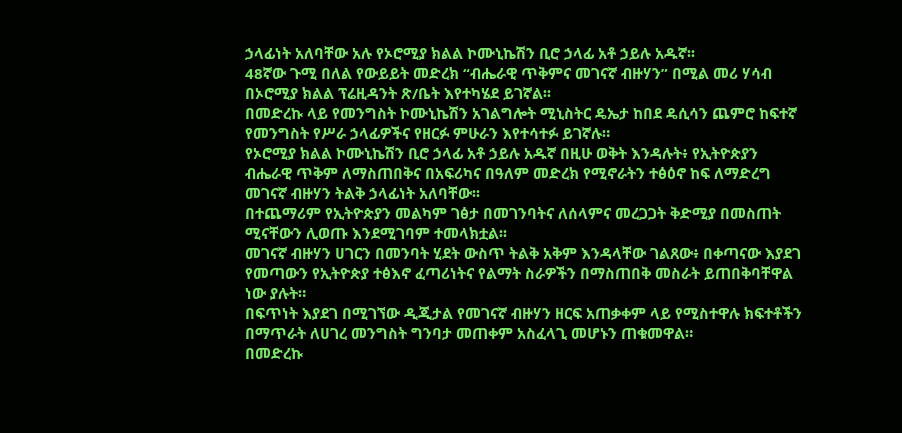ኃላፊነት አለባቸው አሉ የኦሮሚያ ክልል ኮሙኒኬሽን ቢሮ ኃላፊ አቶ ኃይሉ አዱኛ፡፡
48ኛው ጉሚ በለል የውይይት መድረክ “ብሔራዊ ጥቅምና መገናኛ ብዙሃን” በሚል መሪ ሃሳብ በኦሮሚያ ክልል ፕሬዚዳንት ጽ/ቤት እየተካሄደ ይገኛል፡፡
በመድረኩ ላይ የመንግስት ኮሙኒኬሽን አገልግሎት ሚኒስትር ዴኤታ ከበደ ዴሲሳን ጨምሮ ከፍተኛ የመንግስት የሥራ ኃላፊዎችና የዘርፉ ምሁራን እየተሳተፉ ይገኛሉ።
የኦሮሚያ ክልል ኮሙኒኬሽን ቢሮ ኃላፊ አቶ ኃይሉ አዱኛ በዚሁ ወቅት እንዳሉት፥ የኢትዮጵያን ብሔራዊ ጥቅም ለማስጠበቅና በአፍሪካና በዓለም መድረክ የሚኖራትን ተፅዕኖ ከፍ ለማድረግ መገናኛ ብዙሃን ትልቅ ኃላፊነት አለባቸው፡፡
በተጨማሪም የኢትዮጵያን መልካም ገፅታ በመገንባትና ለሰላምና መረጋጋት ቅድሚያ በመስጠት ሚናቸውን ሊወጡ እንደሚገባም ተመላክቷል፡፡
መገናኛ ብዙሃን ሀገርን በመንባት ሂደት ውስጥ ትልቅ አቅም እንዳላቸው ገልጸው፥ በቀጣናው እያደገ የመጣውን የኢትዮጵያ ተፅእኖ ፈጣሪነትና የልማት ስራዎችን በማስጠበቅ መስራት ይጠበቅባቸዋል ነው ያሉት።
በፍጥነት እያደገ በሚገኘው ዲጂታል የመገናኛ ብዙሃን ዘርፍ አጠቃቀም ላይ የሚስተዋሉ ክፍተቶችን በማጥራት ለሀገረ መንግስት ግንባታ መጠቀም አስፈላጊ መሆኑን ጠቁመዋል።
በመድረኩ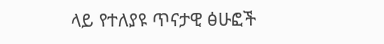ላይ የተለያዩ ጥናታዊ ፅሁፎች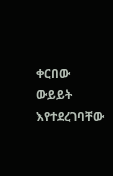ቀርበው ውይይት እየተደረገባቸው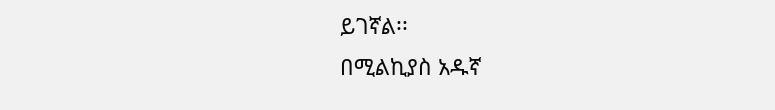ይገኛል፡፡
በሚልኪያስ አዱኛ